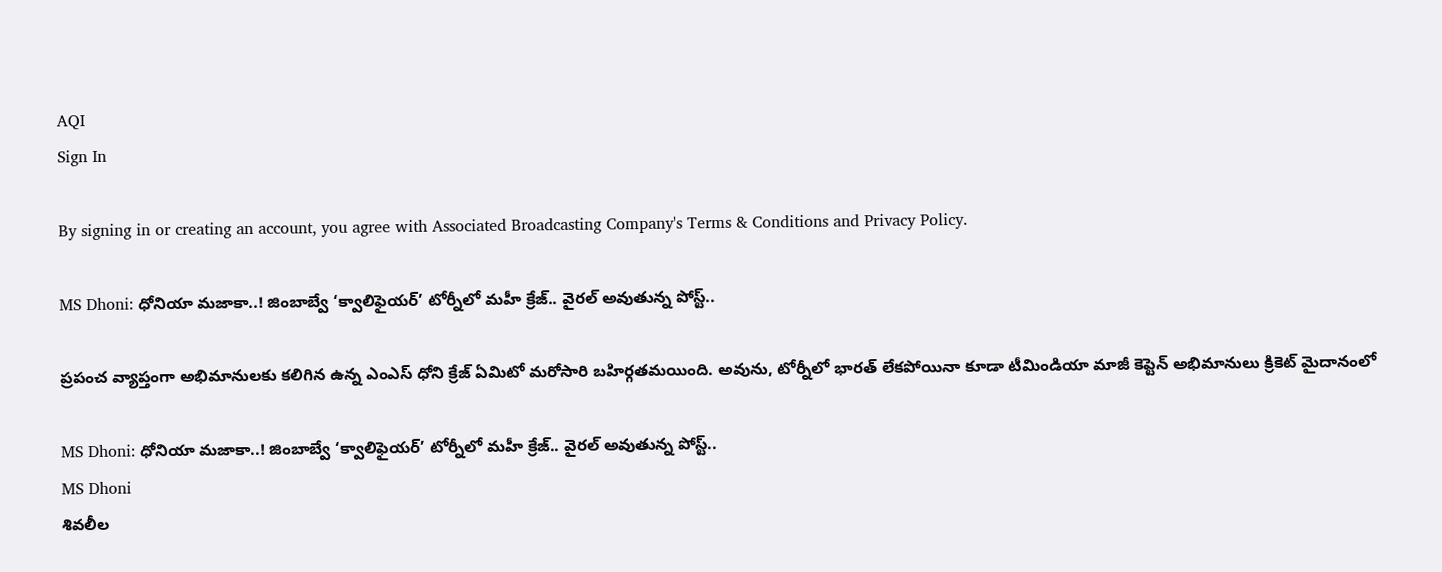AQI
Sign In

By signing in or creating an account, you agree with Associated Broadcasting Company's Terms & Conditions and Privacy Policy.

MS Dhoni: ధోనియా మజాకా..! జింబాబ్వే ‘క్వాలిఫైయర్’ టోర్నీలో మహీ క్రేజ్.. వైరల్ అవుతున్న పోస్ట్..

ప్రపంచ వ్యాప్తంగా అభిమానులకు కలిగిన ఉన్న ఎంఎస్ ధోని క్రేజ్ ఏమిటో మరోసారి బహిర్గతమయింది. అవును, టోర్నీలో భారత్ లేకపోయినా కూడా టీమిండియా మాజీ కెప్టెన్ అభిమానులు క్రికెట్ మైదానంలో

MS Dhoni: ధోనియా మజాకా..! జింబాబ్వే ‘క్వాలిఫైయర్’ టోర్నీలో మహీ క్రేజ్.. వైరల్ అవుతున్న పోస్ట్..
MS Dhoni
శివలీల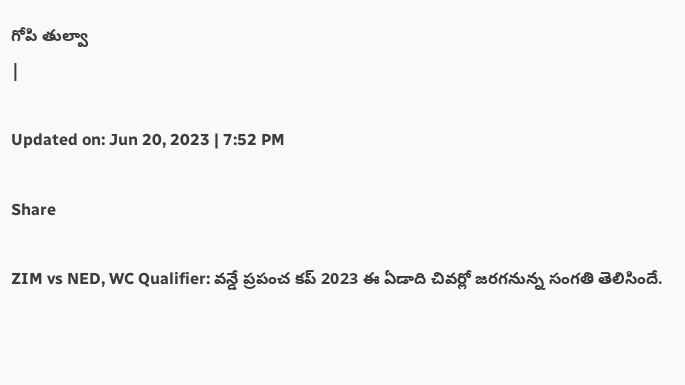గోపి తుల్వా
|

Updated on: Jun 20, 2023 | 7:52 PM

Share

ZIM vs NED, WC Qualifier: వన్డే ప్రపంచ కప్ 2023 ఈ ఏడాది చివర్లో జరగనున్న సంగతి తెలిసిందే.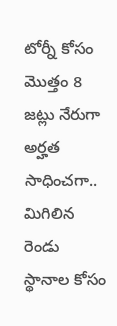టోర్నీ కోసం మొత్తం 8 జట్లు నేరుగా అర్హత సాధించగా.. మిగిలిన రెండు స్థానాల కోసం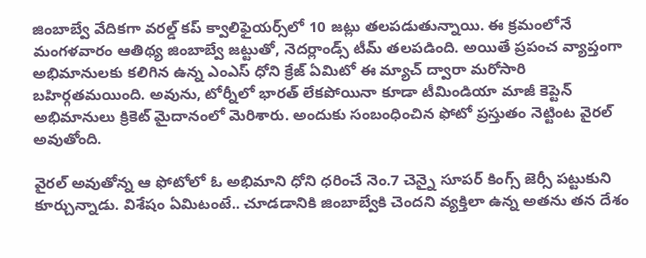జింబాబ్వే వేదికగా వరల్డ్ కప్ క్వాలిఫైయర్స్‌లో 10 జట్లు తలపడుతున్నాయి. ఈ క్రమంలోనే మంగళవారం ఆతిథ్య జింబాబ్వే జట్టుతో, నెదర్లాండ్స్ టీమ్ తలపడింది. అయితే ప్రపంచ వ్యాప్తంగా అభిమానులకు కలిగిన ఉన్న ఎంఎస్ ధోని క్రేజ్ ఏమిటో ఈ మ్యాచ్ ద్వారా మరోసారి బహిర్గతమయింది. అవును, టోర్నీలో భారత్ లేకపోయినా కూడా టీమిండియా మాజీ కెప్టెన్ అభిమానులు క్రికెట్ మైదానంలో మెరిశారు. అందుకు సంబంధించిన ఫోటో ప్రస్తుతం నెట్టింట వైరల్ అవుతోంది.

వైరల్ అవుతోన్న ఆ ఫోటోలో ఓ అభిమాని ధోని ధరించే నెం.7 చెన్నై సూపర్ కింగ్స్ జెర్సీ పట్టుకుని కూర్చున్నాడు. విశేషం ఏమిటంటే.. చూడడానికి జింబాబ్వేకి చెందని వ్యక్తిలా ఉన్న అతను తన దేశం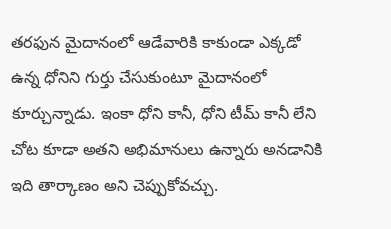తరఫున మైదానంలో ఆడేవారికి కాకుండా ఎక్కడో ఉన్న ధోనిని గుర్తు చేసుకుంటూ మైదానంలో కూర్చున్నాడు. ఇంకా ధోని కానీ, ధోని టీమ్ కానీ లేని చోట కూడా అతని అభిమానులు ఉన్నారు అనడానికి ఇది తార్కాణం అని చెప్పుకోవచ్చు.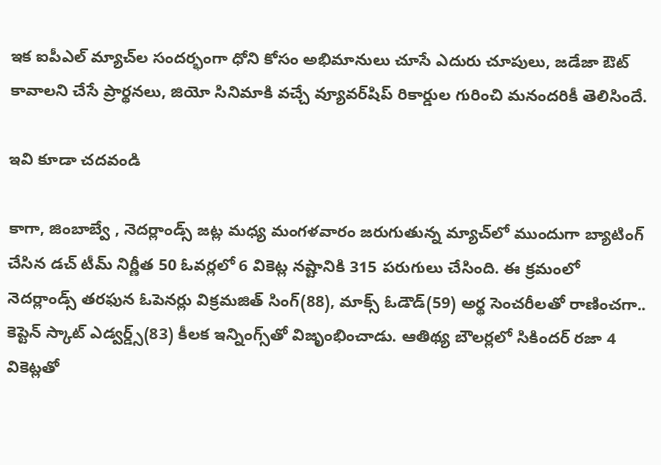ఇక ఐపీఎల్ మ్యాచ్‌ల సందర్భంగా ధోని కోసం అభిమానులు చూసే ఎదురు చూపులు, జడేజా ఔట్ కావాలని చేసే ప్రార్థనలు, జియో సినిమాకి వచ్చే వ్యూవర్‌షిప్ రికార్డుల గురించి మనందరికీ తెలిసిందే.

ఇవి కూడా చదవండి

కాగా, జింబాబ్వే , నెదర్లాండ్స్ జట్ల మధ్య మంగళవారం జరుగుతున్న మ్యాచ్‌లో ముందుగా బ్యాటింగ్ చేసిన డచ్ టీమ్ నిర్ణీత 50 ఓవర్లలో 6 వికెట్ల నష్టానికి 315 పరుగులు చేసింది. ఈ క్రమంలో నెదర్లాండ్స్ తరఫున ఓపెనర్లు విక్రమజిత్ సింగ్(88), మాక్స్ ఓడౌడ్(59) అర్థ సెంచరీలతో రాణించగా.. కెప్టెన్ స్కాట్ ఎడ్వర్డ్స్(83) కీలక ఇన్నింగ్స్‌తో విజృంభించాడు. ఆతిథ్య బౌలర్లలో సికిందర్ రజా 4 వికెట్లతో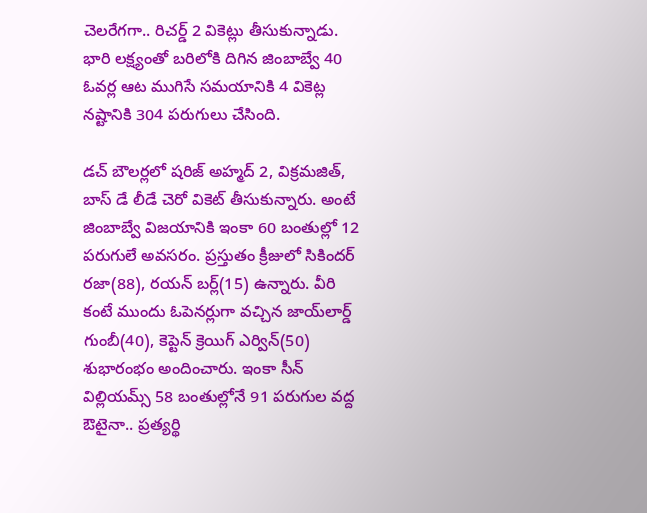చెలరేగగా.. రిచర్డ్ 2 వికెట్లు తీసుకున్నాడు. భారి లక్ష్యంతో బరిలోకి దిగిన జింబాబ్వే 40 ఓవర్ల ఆట ముగిసే సమయానికి 4 వికెట్ల నష్టానికి 304 పరుగులు చేసింది.

డచ్ బౌలర్లలో షరిజ్ అహ్మద్ 2, విక్రమజిత్, బాస్ డే లీడే చెరో వికెట్ తీసుకున్నారు. అంటే జింబాబ్వే విజయానికి ఇంకా 60 బంతుల్లో 12 పరుగులే అవసరం. ప్రస్తుతం క్రీజులో సికిందర్ రజా(88), రయన్ బర్ల్(15) ఉన్నారు. వీరి కంటే ముందు ఓపెనర్లుగా వచ్చిన జాయ్‌లార్డ్ గుంబీ(40), కెప్టెన్ క్రెయిగ్ ఎర్విన్(50) శుభారంభం అందించారు. ఇంకా సీన్ విల్లియమ్స్ 58 బంతుల్లోనే 91 పరుగుల వద్ద ఔటైనా.. ప్రత్యర్థి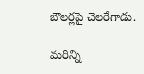బౌలర్లపై చెలరేగాడు.

మరిన్ని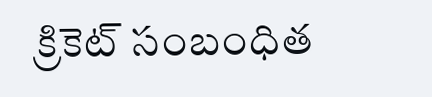క్రికెట్ సంబంధిత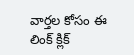వార్తల కోసం ఈ లింక్ క్లిక్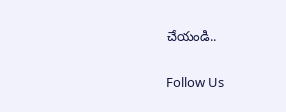చేయండి..

Follow Us